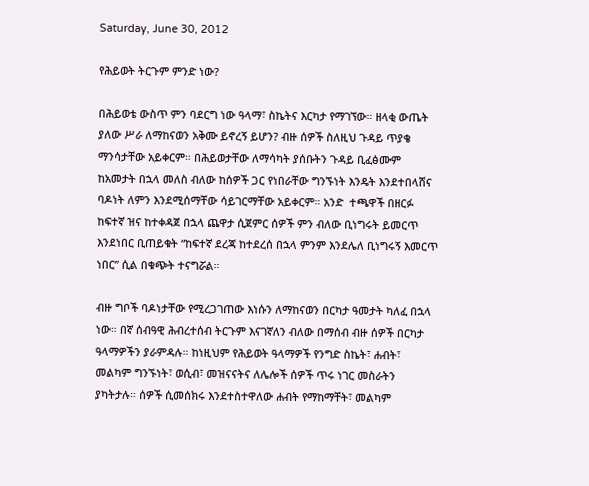Saturday, June 30, 2012

የሕይወት ትርጉም ምንድ ነው?

በሕይወቴ ውስጥ ምን ባደርግ ነው ዓላማ፣ ስኬትና እርካታ የማገኘው። ዘላቂ ውጤት ያለው ሥራ ለማከናወን አቅሙ ይኖረኝ ይሆን? ብዙ ሰዎች ስለዚህ ጉዳይ ጥያቄ ማንሳታቸው አይቀርም። በሕይወታቸው ለማሳካት ያሰቡትን ጉዳይ ቢፈፅሙም ከአመታት በኋላ መለስ ብለው ከሰዎች ጋር የነበራቸው ግንኙነት እንዴት እንደተበላሸና ባዶነት ለምን እንደሚሰማቸው ሳይገርማቸው አይቀርም። አንድ  ተጫዋች በዘርፉ ከፍተኛ ዝና ከተቀዳጀ በኋላ ጨዋታ ሲጀምር ሰዎች ምን ብለው ቢነግሩት ይመርጥ እንደነበር ቢጠይቁት “ከፍተኛ ደረጃ ከተደረሰ በኋላ ምንም እንደሌለ ቢነግሩኝ እመርጥ ነበር” ሲል በቁጭት ተናግሯል።

ብዙ ግቦች ባዶነታቸው የሚረጋገጠው እነሱን ለማከናወን በርካታ ዓመታት ካለፈ በኋላ ነው። በኛ ሰብዓዊ ሕብረተሰብ ትርጉም እናገኛለን ብለው በማሰብ ብዙ ሰዎች በርካታ ዓላማዎችን ያራምዳሉ። ከነዚህም የሕይወት ዓላማዎች የንግድ ስኬት፣ ሐብት፣ መልካም ግንኙነት፣ ወሲብ፣ መዝናናትና ለሌሎች ሰዎች ጥሩ ነገር መስራትን ያካትታሉ። ሰዎች ሲመሰክሩ እንደተስተዋለው ሐብት የማከማቸት፣ መልካም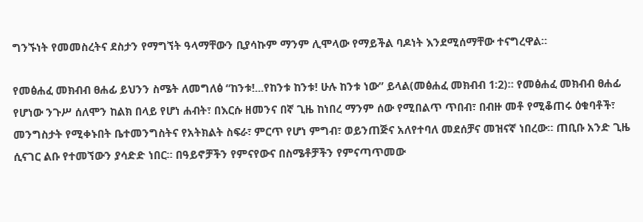ግንኙነት የመመስረትና ደስታን የማግኘት ዓላማቸውን ቢያሳኩም ማንም ሊሞላው የማይችል ባዶነት እንደሚሰማቸው ተናግረዋል።

የመፅሐፈ መክብብ ፀሐፊ ይህንን ስሜት ለመግለፅ “ከንቱ!...የከንቱ ከንቱ! ሁሉ ከንቱ ነው” ይላል(መፅሐፈ መክብብ 1፡2)። የመፅሐፈ መክብብ ፀሐፊ የሆነው ንጉሥ ሰለሞን ከልክ በላይ የሆነ ሐብት፣ በእርሱ ዘመንና በኛ ጊዜ ከነበረ ማንም ሰው የሚበልጥ ጥበብ፣ በብዙ መቶ የሚቆጠሩ ዕቁባቶች፣ መንግስታት የሚቀኑበት ቤተመንግስትና የአትክልት ስፍራ፣ ምርጥ የሆነ ምግብ፣ ወይንጠጅና አለየተባለ መደሰቻና መዝናኛ ነበረው። ጠቢቡ አንድ ጊዜ ሲናገር ልቡ የተመኘውን ያሳድድ ነበር። በዓይኖቻችን የምናየውና በስሜቶቻችን የምናጣጥመው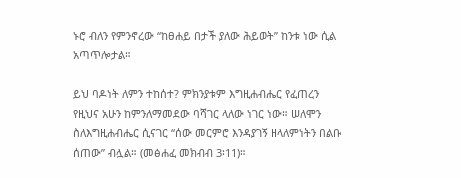ኑሮ ብለን የምንኖረው “ከፀሐይ በታች ያለው ሕይወት” ከንቱ ነው ሲል አጣጥሎታል።

ይህ ባዶነት ለምን ተከሰተ? ምክንያቱም እግዚሐብሔር የፈጠረን የዚህና አሁን ከምንለማመደው ባሻገር ላለው ነገር ነው። ሠለሞን ስለእግዚሐብሔር ሲናገር “ሰው መርምሮ እንዳያገኝ ዘላለምነትን በልቡ ሰጠው” ብሏል። (መፅሐፈ መክብብ 3፡11)።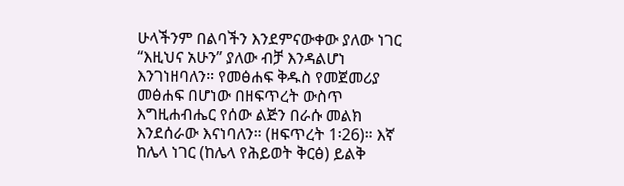ሁላችንም በልባችን እንደምናውቀው ያለው ነገር “እዚህና አሁን” ያለው ብቻ እንዳልሆነ እንገነዘባለን። የመፅሐፍ ቅዱስ የመጀመሪያ መፅሐፍ በሆነው በዘፍጥረት ውስጥ እግዚሐብሔር የሰው ልጅን በራሱ መልክ እንደሰራው እናነባለን። (ዘፍጥረት 1፡26)። እኛ ከሌላ ነገር (ከሌላ የሕይወት ቅርፅ) ይልቅ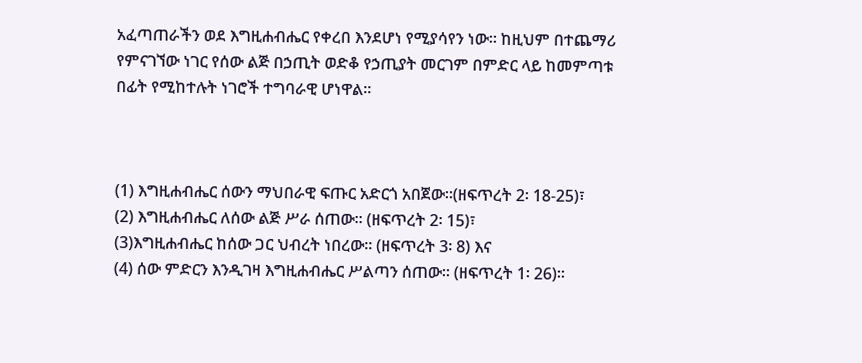አፈጣጠራችን ወደ እግዚሐብሔር የቀረበ እንደሆነ የሚያሳየን ነው። ከዚህም በተጨማሪ የምናገኘው ነገር የሰው ልጅ በኃጢት ወድቆ የኃጢያት መርገም በምድር ላይ ከመምጣቱ በፊት የሚከተሉት ነገሮች ተግባራዊ ሆነዋል።



(1) እግዚሐብሔር ሰውን ማህበራዊ ፍጡር አድርጎ አበጀው።(ዘፍጥረት 2፡ 18-25)፣
(2) እግዚሐብሔር ለሰው ልጅ ሥራ ሰጠው። (ዘፍጥረት 2፡ 15)፣
(3)እግዚሐብሔር ከሰው ጋር ህብረት ነበረው። (ዘፍጥረት 3፡ 8) እና
(4) ሰው ምድርን እንዲገዛ እግዚሐብሔር ሥልጣን ሰጠው። (ዘፍጥረት 1፡ 26)።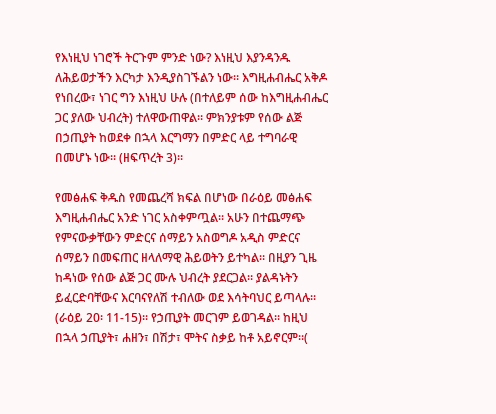የእነዚህ ነገሮች ትርጉም ምንድ ነው? እነዚህ እያንዳንዱ ለሕይወታችን እርካታ እንዲያስገኙልን ነው። እግዚሐብሔር አቅዶ የነበረው፣ ነገር ግን እነዚህ ሁሉ (በተለይም ሰው ከእግዚሐብሔር ጋር ያለው ህብረት) ተለዋውጠዋል። ምክንያቱም የሰው ልጅ በኃጢያት ከወደቀ በኋላ እርግማን በምድር ላይ ተግባራዊ በመሆኑ ነው። (ዘፍጥረት 3)።

የመፅሐፍ ቅዱስ የመጨረሻ ክፍል በሆነው በራዕይ መፅሐፍ እግዚሐብሔር አንድ ነገር አስቀምጧል። አሁን በተጨማጭ የምናውቃቸውን ምድርና ሰማይን አስወግዶ አዲስ ምድርና ሰማይን በመፍጠር ዘላለማዊ ሕይወትን ይተካል። በዚያን ጊዜ ከዳነው የሰው ልጅ ጋር ሙሉ ህብረት ያደርጋል። ያልዳኑትን ይፈርድባቸውና እርባናየለሽ ተብለው ወደ እሳትባህር ይጣላሉ። (ራዕይ 20፡ 11-15)። የኃጢያት መርገም ይወገዳል። ከዚህ በኋላ ኃጢያት፣ ሐዘን፣ በሽታ፣ ሞትና ስቃይ ከቶ አይኖርም።(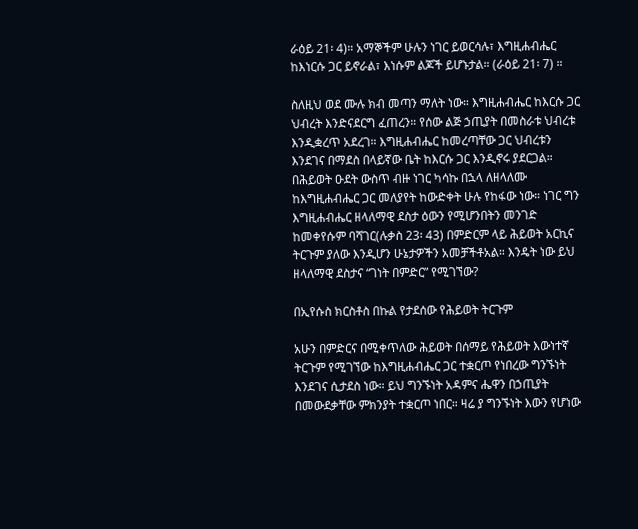ራዕይ 21፡ 4)። አማኞችም ሁሉን ነገር ይወርሳሉ፣ እግዚሐብሔር ከእነርሱ ጋር ይኖራል፣ እነሱም ልጆች ይሆኑታል። (ራዕይ 21፡ 7) ።

ስለዚህ ወደ ሙሉ ክብ መጣን ማለት ነው። እግዚሐብሔር ከእርሱ ጋር ህብረት እንድናደርግ ፈጠረን። የሰው ልጅ ኃጢያት በመስራቱ ህብረቱ እንዲቋረጥ አደረገ። እግዚሐብሔር ከመረጣቸው ጋር ህብረቱን እንደገና በማደስ በላይኛው ቤት ከእርሱ ጋር እንዲኖሩ ያደርጋል። በሕይወት ዑደት ውስጥ ብዙ ነገር ካሳኩ በኋላ ለዘላለሙ ከእግዚሐብሔር ጋር መለያየት ከውድቀት ሁሉ የከፋው ነው። ነገር ግን እግዚሐብሔር ዘላለማዊ ደስታ ዕውን የሚሆንበትን መንገድ ከመቀየሱም ባሻገር(ሉቃስ 23፡ 43) በምድርም ላይ ሕይወት አርኪና ትርጉም ያለው እንዲሆን ሁኔታዎችን አመቻችቶአል። እንዴት ነው ይህ ዘላለማዊ ደስታና “ገነት በምድር” የሚገኘው?

በኢየሱስ ክርስቶስ በኩል የታደሰው የሕይወት ትርጉም

አሁን በምድርና በሚቀጥለው ሕይወት በሰማይ የሕይወት እውነተኛ ትርጉም የሚገኘው ከእግዚሐብሔር ጋር ተቋርጦ የነበረው ግንኙነት እንደገና ሲታደስ ነው። ይህ ግንኙነት አዳምና ሔዋን በኃጢያት በመውደቃቸው ምክንያት ተቋርጦ ነበር። ዛሬ ያ ግንኙነት እውን የሆነው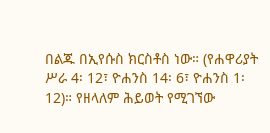በልጁ በኢየሱስ ክርስቶስ ነው። (የሐዋሪያት ሥራ 4፡ 12፣ ዮሐንስ 14፡ 6፣ ዮሐንስ 1፡ 12)። የዘላለም ሕይወት የሚገኘው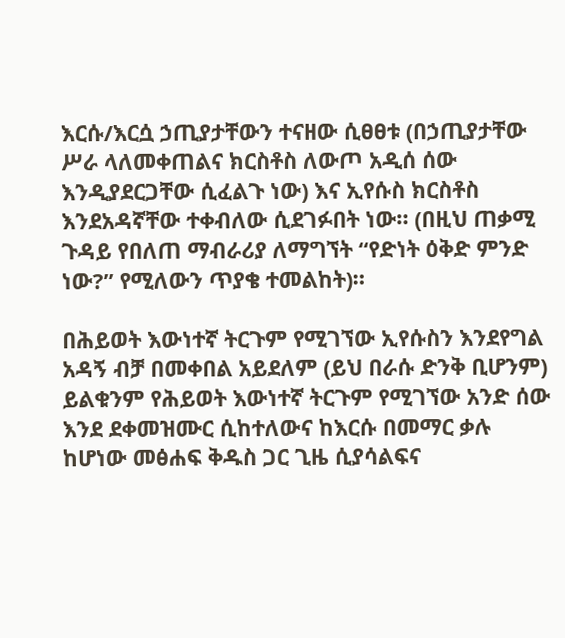እርሱ/እርሷ ኃጢያታቸውን ተናዘው ሲፀፀቱ (በኃጢያታቸው ሥራ ላለመቀጠልና ክርስቶስ ለውጦ አዲሰ ሰው እንዲያደርጋቸው ሲፈልጉ ነው) እና ኢየሱስ ክርስቶስ እንደአዳኛቸው ተቀብለው ሲደገፉበት ነው። (በዚህ ጠቃሚ ጉዳይ የበለጠ ማብራሪያ ለማግኘት “የድነት ዕቅድ ምንድ ነው?” የሚለውን ጥያቄ ተመልከት)።

በሕይወት እውነተኛ ትርጉም የሚገኘው ኢየሱስን እንደየግል አዳኝ ብቻ በመቀበል አይደለም (ይህ በራሱ ድንቅ ቢሆንም) ይልቁንም የሕይወት እውነተኛ ትርጉም የሚገኘው አንድ ሰው እንደ ደቀመዝሙር ሲከተለውና ከእርሱ በመማር ቃሉ ከሆነው መፅሐፍ ቅዱስ ጋር ጊዜ ሲያሳልፍና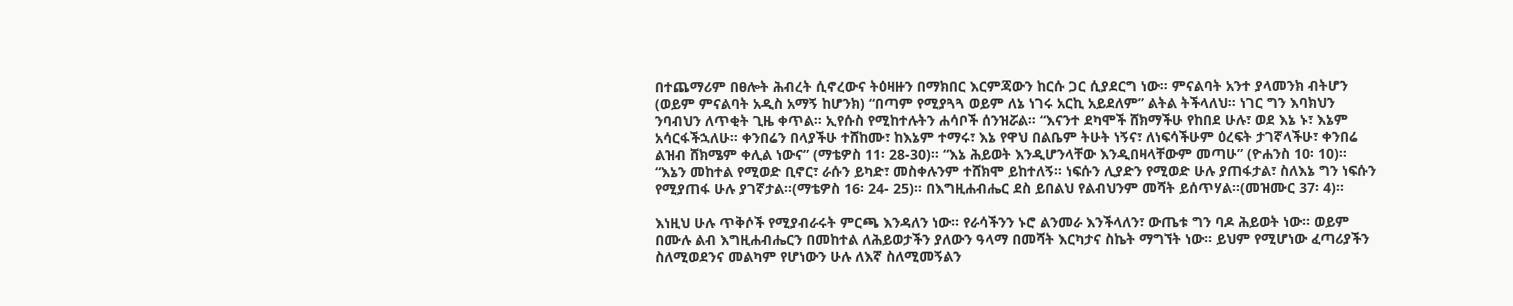በተጨማሪም በፀሎት ሕብረት ሲኖረውና ትዕዛዙን በማክበር እርምጃውን ከርሱ ጋር ሲያደርግ ነው። ምናልባት አንተ ያላመንክ ብትሆን (ወይም ምናልባት አዲስ አማኝ ከሆንክ) “በጣም የሚያጓጓ ወይም ለኔ ነገሩ አርኪ አይደለም” ልትል ትችላለህ። ነገር ግን እባክህን ንባብህን ለጥቂት ጊዜ ቀጥል። ኢየሱስ የሚከተሉትን ሐሳቦች ሰንዝሯል። “እናንተ ደካሞች ሸክማችሁ የከበደ ሁሉ፣ ወደ እኔ ኑ፣ እኔም አሳርፋችኋለሁ። ቀንበሬን በላያችሁ ተሸከሙ፣ ከእኔም ተማሩ፣ እኔ የዋህ በልቤም ትሁት ነኝና፣ ለነፍሳችሁም ዕረፍት ታገኛላችሁ፣ ቀንበሬ ልዝብ ሸክሜም ቀሊል ነውና” (ማቴዎስ 11፡ 28-30)። “እኔ ሕይወት እንዲሆንላቸው እንዲበዛላቸውም መጣሁ” (ዮሐንስ 10፡ 10)። “እኔን መከተል የሚወድ ቢኖር፣ ራሱን ይካድ፣ መስቀሉንም ተሸክሞ ይከተለኝ። ነፍሱን ሊያድን የሚወድ ሁሉ ያጠፋታል፣ ስለእኔ ግን ነፍሱን የሚያጠፋ ሁሉ ያገኛታል።(ማቴዎስ 16፡ 24- 25)። በእግዚሐብሔር ደስ ይበልህ የልብህንም መሻት ይሰጥሃል።(መዝሙር 37፡ 4)።

እነዚህ ሁሉ ጥቅሶች የሚያብራሩት ምርጫ እንዳለን ነው። የራሳችንን ኑሮ ልንመራ እንችላለን፣ ውጤቱ ግን ባዶ ሕይወት ነው። ወይም በሙሉ ልብ እግዚሐብሔርን በመከተል ለሕይወታችን ያለውን ዓላማ በመሻት እርካታና ስኬት ማግኘት ነው። ይህም የሚሆነው ፈጣሪያችን ስለሚወደንና መልካም የሆነውን ሁሉ ለእኛ ስለሚመኝልን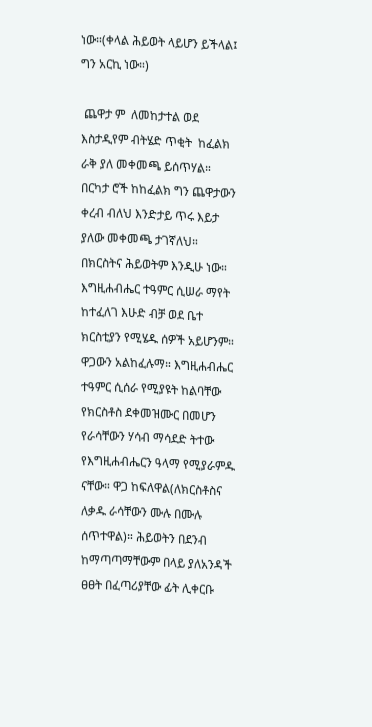ነው።(ቀላል ሕይወት ላይሆን ይችላል፤ ግን አርኪ ነው።)

 ጨዋታ ም  ለመከታተል ወደ እስታዲየም ብትሄድ ጥቂት  ከፈልክ ራቅ ያለ መቀመጫ ይሰጥሃል። በርካታ ሮች ከከፈልክ ግን ጨዋታውን ቀረብ ብለህ እንድታይ ጥሩ እይታ ያለው መቀመጫ ታገኛለህ። በክርስትና ሕይወትም እንዲሁ ነው። እግዚሐብሔር ተዓምር ሲሠራ ማየት ከተፈለገ እሁድ ብቻ ወደ ቤተ ክርስቲያን የሚሄዱ ሰዎች አይሆንም። ዋጋውን አልከፈሉማ። እግዚሐብሔር ተዓምር ሲሰራ የሚያዩት ከልባቸው የክርስቶስ ደቀመዝሙር በመሆን የራሳቸውን ሃሳብ ማሳደድ ትተው የእግዚሐብሔርን ዓላማ የሚያራምዱ ናቸው። ዋጋ ከፍለዋል(ለክርስቶስና ለቃዱ ራሳቸውን ሙሉ በሙሉ ሰጥተዋል)። ሕይወትን በደንብ ከማጣጣማቸውም በላይ ያለአንዳች ፀፀት በፈጣሪያቸው ፊት ሊቀርቡ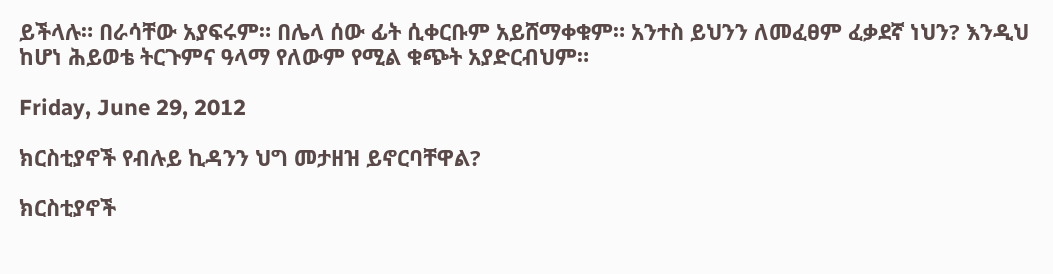ይችላሉ። በራሳቸው አያፍሩም። በሌላ ሰው ፊት ሲቀርቡም አይሸማቀቁም። አንተስ ይህንን ለመፈፀም ፈቃደኛ ነህን? እንዲህ ከሆነ ሕይወቴ ትርጉምና ዓላማ የለውም የሚል ቁጭት አያድርብህም።

Friday, June 29, 2012

ክርስቲያኖች የብሉይ ኪዳንን ህግ መታዘዝ ይኖርባቸዋል?

ክርስቲያኖች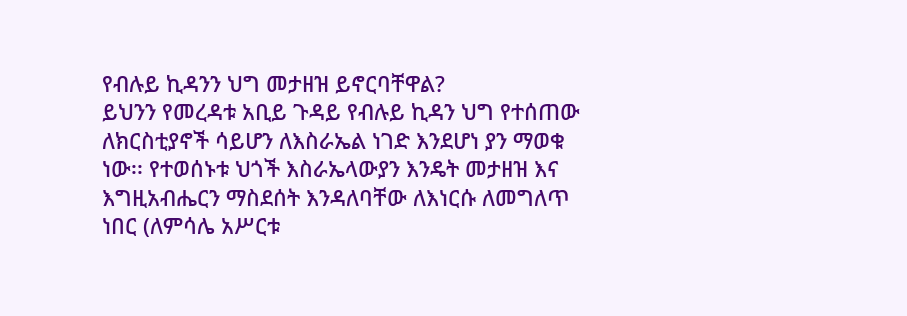የብሉይ ኪዳንን ህግ መታዘዝ ይኖርባቸዋል?
ይህንን የመረዳቱ አቢይ ጉዳይ የብሉይ ኪዳን ህግ የተሰጠው ለክርስቲያኖች ሳይሆን ለእስራኤል ነገድ እንደሆነ ያን ማወቁ ነው፡፡ የተወሰኑቱ ህጎች እስራኤላውያን እንዴት መታዘዝ እና እግዚአብሔርን ማስደሰት እንዳለባቸው ለእነርሱ ለመግለጥ ነበር (ለምሳሌ አሥርቱ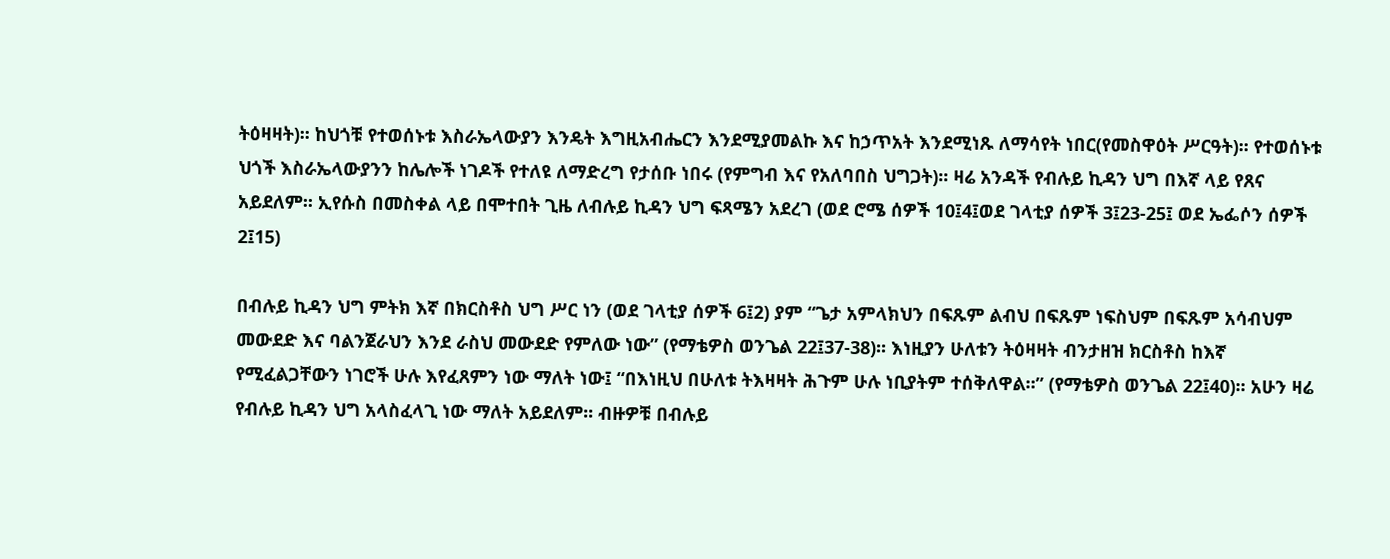ትዕዛዛት)፡፡ ከህጎቹ የተወሰኑቱ እስራኤላውያን እንዴት እግዚአብሔርን እንደሚያመልኩ እና ከኃጥአት እንደሚነጹ ለማሳየት ነበር(የመስዋዕት ሥርዓት)፡፡ የተወሰኑቱ ህጎች እስራኤላውያንን ከሌሎች ነገዶች የተለዩ ለማድረግ የታሰቡ ነበሩ (የምግብ እና የአለባበስ ህግጋት)፡፡ ዛሬ አንዳች የብሉይ ኪዳን ህግ በእኛ ላይ የጸና አይደለም፡፡ ኢየሱስ በመስቀል ላይ በሞተበት ጊዜ ለብሉይ ኪዳን ህግ ፍጻሜን አደረገ (ወደ ሮሜ ሰዎች 10፤4፤ወደ ገላቲያ ሰዎች 3፤23-25፤ ወደ ኤፌሶን ሰዎች 2፤15)

በብሉይ ኪዳን ህግ ምትክ እኛ በክርስቶስ ህግ ሥር ነን (ወደ ገላቲያ ሰዎች 6፤2) ያም “ጌታ አምላክህን በፍጹም ልብህ በፍጹም ነፍስህም በፍጹም አሳብህም መውደድ እና ባልንጀራህን እንደ ራስህ መውደድ የምለው ነው” (የማቴዎስ ወንጌል 22፤37-38)፡፡ እነዚያን ሁለቱን ትዕዛዛት ብንታዘዝ ክርስቶስ ከእኛ የሚፈልጋቸውን ነገሮች ሁሉ እየፈጸምን ነው ማለት ነው፤ “በእነዚህ በሁለቱ ትእዛዛት ሕጉም ሁሉ ነቢያትም ተሰቅለዋል።” (የማቴዎስ ወንጌል 22፤40)፡፡ አሁን ዛሬ የብሉይ ኪዳን ህግ አላስፈላጊ ነው ማለት አይደለም፡፡ ብዙዎቹ በብሉይ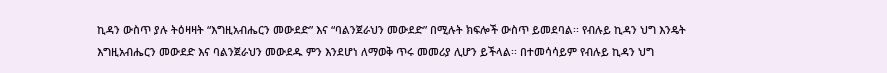ኪዳን ውስጥ ያሉ ትዕዛዛት “እግዚአብሔርን መውደድ” እና “ባልንጀራህን መውደድ” በሚሉት ክፍሎች ውስጥ ይመደባል፡፡ የብሉይ ኪዳን ህግ እንዴት እግዚአብሔርን መውደድ እና ባልንጀራህን መውደዱ ምን እንደሆነ ለማወቅ ጥሩ መመሪያ ሊሆን ይችላል፡፡ በተመሳሳይም የብሉይ ኪዳን ህግ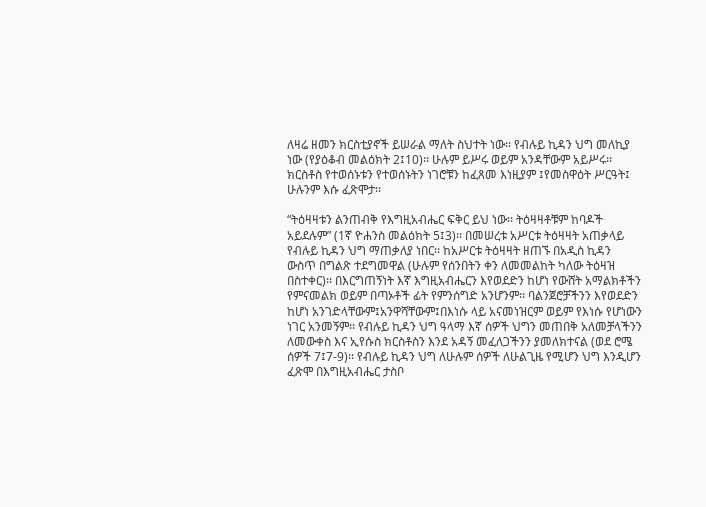ለዛሬ ዘመን ክርስቲያኖች ይሠራል ማለት ስህተት ነው፡፡ የብሉይ ኪዳን ህግ መለኪያ ነው (የያዕቆብ መልዕክት 2፤10)፡፡ ሁሉም ይሥሩ ወይም አንዳቸውም አይሥሩ፡፡ ክርስቶስ የተወሰኑቱን የተወሰኑትን ነገሮቹን ከፈጸመ እነዚያም ፤የመስዋዕት ሥርዓት፤ ሁሉንም እሱ ፈጽሞታ፡፡

“ትዕዛዛቱን ልንጠብቅ የእግዚአብሔር ፍቅር ይህ ነው፡፡ ትዕዛዛቶቹም ከባዶች አይደሉም” (1ኛ ዮሐንስ መልዕክት 5፤3)፡፡ በመሠረቱ አሥርቱ ትዕዛዛት አጠቃላይ የብሉይ ኪዳን ህግ ማጠቃለያ ነበር፡፡ ከአሥርቱ ትዕዛዛት ዘጠኙ በአዲስ ኪዳን ውስጥ በግልጽ ተደግመዋል (ሁሉም የሰንበትን ቀን ለመመልከት ካለው ትዕዛዝ በስተቀር)፡፡ በእርግጠኝነት እኛ እግዚአብሔርን እየወደድን ከሆነ የውሸት አማልክቶችን የምናመልክ ወይም በጣኦቶች ፊት የምንሰግድ አንሆንም፡፡ ባልንጀሮቻችንን እየወደድን ከሆነ አንገድላቸውም፤አንዋሻቸውም፤በእነሱ ላይ አናመነዝርም ወይም የእነሱ የሆነውን ነገር አንመኝም፡፡ የብሉይ ኪዳን ህግ ዓላማ እኛ ሰዎች ህግን መጠበቅ አለመቻላችንን ለመውቀስ እና ኢየሱስ ክርስቶስን እንደ አዳኝ መፈለጋችንን ያመለክተናል (ወደ ሮሜ ሰዎች 7፤7-9)፡፡ የብሉይ ኪዳን ህግ ለሁሉም ሰዎች ለሁልጊዜ የሚሆን ህግ እንዲሆን ፈጽሞ በእግዚአብሔር ታስቦ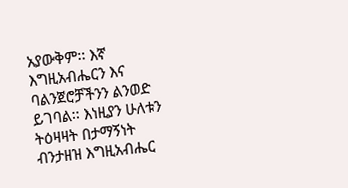አያውቅም፡፡ እኛ እግዚአብሔርን እና ባልንጀሮቻችንን ልንወድ ይገባል፡፡ እነዚያን ሁለቱን ትዕዛዛት በታማኝነት ብንታዘዝ እግዚአብሔር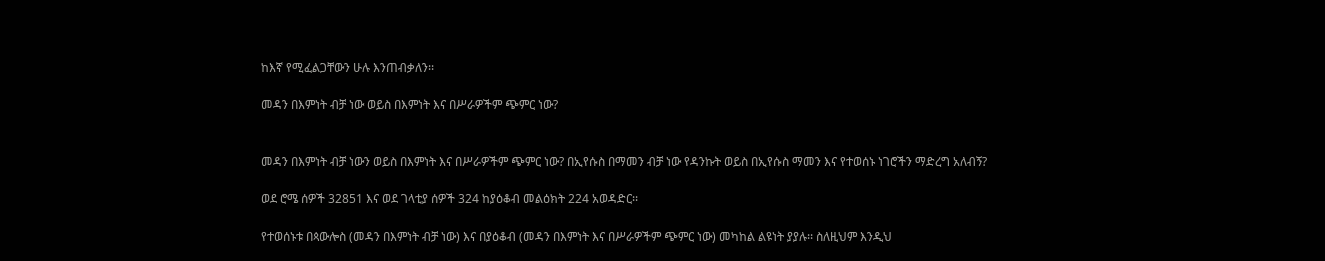ከእኛ የሚፈልጋቸውን ሁሉ እንጠብቃለን፡፡

መዳን በእምነት ብቻ ነው ወይስ በእምነት እና በሥራዎችም ጭምር ነው?


መዳን በእምነት ብቻ ነውን ወይስ በእምነት እና በሥራዎችም ጭምር ነው? በኢየሱስ በማመን ብቻ ነው የዳንኩት ወይስ በኢየሱስ ማመን እና የተወሰኑ ነገሮችን ማድረግ አለብኝ?

ወደ ሮሜ ሰዎች 32851 እና ወደ ገላቲያ ሰዎች 324 ከያዕቆብ መልዕክት 224 አወዳድር፡፡

የተወሰኑቱ በጳውሎስ (መዳን በእምነት ብቻ ነው) እና በያዕቆብ (መዳን በእምነት እና በሥራዎችም ጭምር ነው) መካከል ልዩነት ያያሉ፡፡ ስለዚህም እንዲህ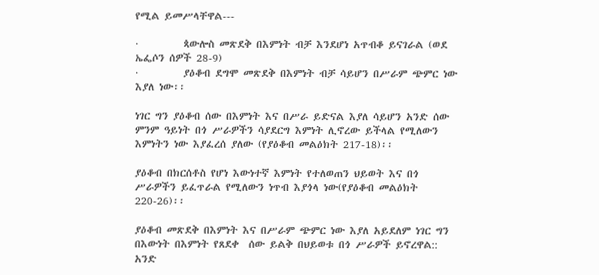የሚል ይመሥላቸዋል---

·         ጳውሎስ መጽደቅ በእምነት ብቻ እንደሆነ አጥብቆ ይናገራል (ወደ ኤፌሶን ሰዎች 28-9)
·         ያዕቆብ ደግሞ መጽደቅ በእምነት ብቻ ሳይሆን በሥራም ጭምር ነው እያለ ነው፡፡

ነገር ግን ያዕቆብ ሰው በእምነት እና በሥራ ይድናል እያለ ሳይሆን አንድ ሰው ምንም ዓይነት በጎ ሥራዎችን ሳያደርግ እምነት ሊኖረው ይችላል የሚለውን እምነትን ነው እያፈረሰ ያለው (የያዕቆብ መልዕክት 217-18)፡፡

ያዕቆብ በክርሰቶስ የሆነ እውነተኛ እምነት የተለወጠን ህይወት እና በጎ ሥራዎችን ይፈጥራል የሚለውን ነጥብ እያጎላ ነው(የያዕቆብ መልዕክት 220-26)፡፡

ያዕቆብ መጽደቅ በእምነት እና በሥራም ጭምር ነው እያለ አይደለም ነገር ግን በእውነት በእምነት የጸደቀ  ሰው ይልቅ በህይወቱ በጎ ሥራዎች ይኖረዋል:: አንድ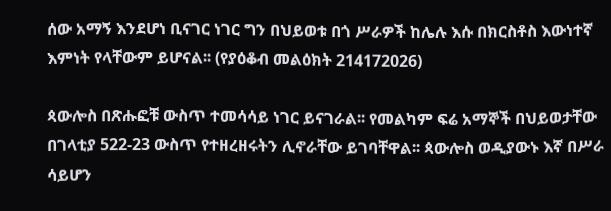ሰው አማኝ እንደሆነ ቢናገር ነገር ግን በህይወቱ በጎ ሥራዎች ከሌሉ እሱ በክርስቶስ እውነተኛ እምነት የላቸውም ይሆናል፡፡ (የያዕቆብ መልዕክት 214172026)

ጳውሎስ በጽሑፎቹ ውስጥ ተመሳሳይ ነገር ይናገራል፡፡ የመልካም ፍሬ አማኞች በህይወታቸው በገላቲያ 522-23 ውስጥ የተዘረዘሩትን ሊኖራቸው ይገባቸዋል፡፡ ጳውሎስ ወዲያውኑ እኛ በሥራ ሳይሆን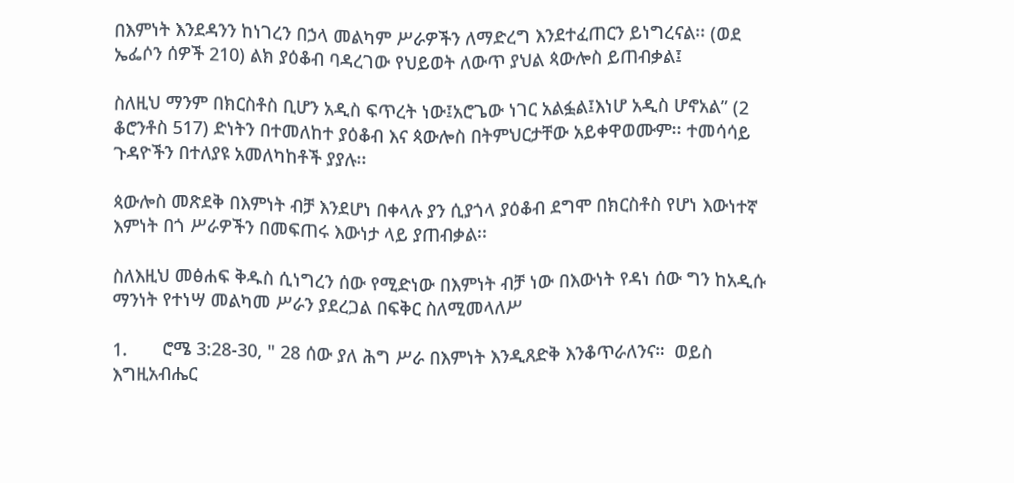በእምነት እንደዳንን ከነገረን በኃላ መልካም ሥራዎችን ለማድረግ እንደተፈጠርን ይነግረናል፡፡ (ወደ ኤፌሶን ሰዎች 210) ልክ ያዕቆብ ባዳረገው የህይወት ለውጥ ያህል ጳውሎስ ይጠብቃል፤

ስለዚህ ማንም በክርስቶስ ቢሆን አዲስ ፍጥረት ነው፤አሮጌው ነገር አልፏል፤እነሆ አዲስ ሆኖአል” (2 ቆሮንቶስ 517) ድነትን በተመለከተ ያዕቆብ እና ጳውሎስ በትምህርታቸው አይቀዋወሙም፡፡ ተመሳሳይ ጉዳዮችን በተለያዩ አመለካከቶች ያያሉ፡፡

ጳውሎስ መጽደቅ በእምነት ብቻ እንደሆነ በቀላሉ ያን ሲያጎላ ያዕቆብ ደግሞ በክርስቶስ የሆነ እውነተኛ እምነት በጎ ሥራዎችን በመፍጠሩ እውነታ ላይ ያጠብቃል፡፡

ስለእዚህ መፅሐፍ ቅዱስ ሲነግረን ሰው የሚድነው በእምነት ብቻ ነው በእውነት የዳነ ሰው ግን ከአዲሱ ማንነት የተነሣ መልካመ ሥራን ያደረጋል በፍቅር ስለሚመላለሥ

1.       ሮሜ 3:28-30, " 28 ሰው ያለ ሕግ ሥራ በእምነት እንዲጸድቅ እንቆጥራለንና።  ወይስ እግዚአብሔር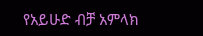የአይሁድ ብቻ አምላክ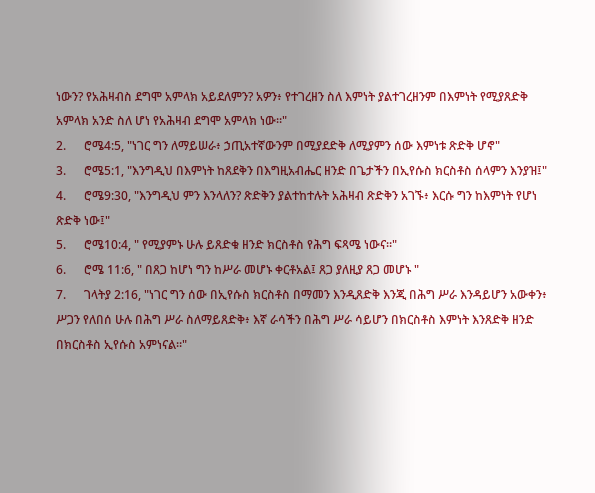ነውን? የአሕዛብስ ደግሞ አምላክ አይደለምን? አዎን፥ የተገረዘን ስለ እምነት ያልተገረዘንም በእምነት የሚያጸድቅ አምላክ አንድ ስለ ሆነ የአሕዛብ ደግሞ አምላክ ነው።"
2.      ሮሜ4:5, "ነገር ግን ለማይሠራ፥ ኃጢአተኛውንም በሚያደድቅ ለሚያምን ሰው እምነቱ ጽድቅ ሆኖ"
3.      ሮሜ5:1, "እንግዲህ በእምነት ከጸደቅን በእግዚአብሔር ዘንድ በጌታችን በኢየሱስ ክርስቶስ ሰላምን እንያዝ፤"
4.      ሮሜ9:30, "እንግዲህ ምን እንላለን? ጽድቅን ያልተከተሉት አሕዛብ ጽድቅን አገኙ፥ እርሱ ግን ከእምነት የሆነ ጽድቅ ነው፤"
5.      ሮሜ10:4, " የሚያምኑ ሁሉ ይጸድቁ ዘንድ ክርስቶስ የሕግ ፍጻሜ ነውና።"
6.      ሮሜ 11:6, " በጸጋ ከሆነ ግን ከሥራ መሆኑ ቀርቶአል፤ ጸጋ ያለዚያ ጸጋ መሆኑ "
7.      ገላትያ 2:16, "ነገር ግን ሰው በኢየሱስ ክርስቶስ በማመን እንዲጸድቅ እንጂ በሕግ ሥራ እንዳይሆን አውቀን፥ ሥጋን የለበሰ ሁሉ በሕግ ሥራ ስለማይጸድቅ፥ እኛ ራሳችን በሕግ ሥራ ሳይሆን በክርስቶስ እምነት እንጸድቅ ዘንድ በክርስቶስ ኢየሱስ አምነናል።"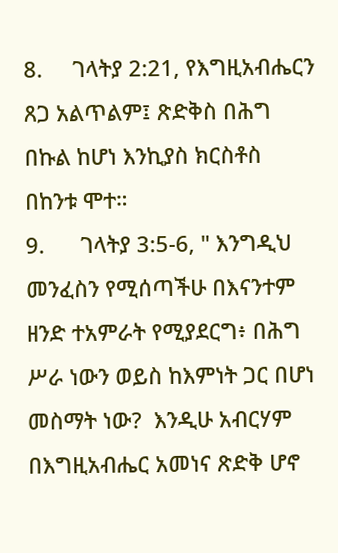8.     ገላትያ 2:21, የእግዚአብሔርን ጸጋ አልጥልም፤ ጽድቅስ በሕግ በኩል ከሆነ እንኪያስ ክርስቶስ በከንቱ ሞተ።
9.      ገላትያ 3:5-6, " እንግዲህ መንፈስን የሚሰጣችሁ በእናንተም ዘንድ ተአምራት የሚያደርግ፥ በሕግ ሥራ ነውን ወይስ ከእምነት ጋር በሆነ መስማት ነው?  እንዲሁ አብርሃም በእግዚአብሔር አመነና ጽድቅ ሆኖ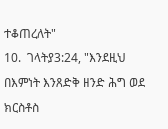ተቆጠረለት"
10.  ገላትያ3:24, "እንደዚህ በእምነት እንጸድቅ ዘንድ ሕግ ወደ ክርስቶስ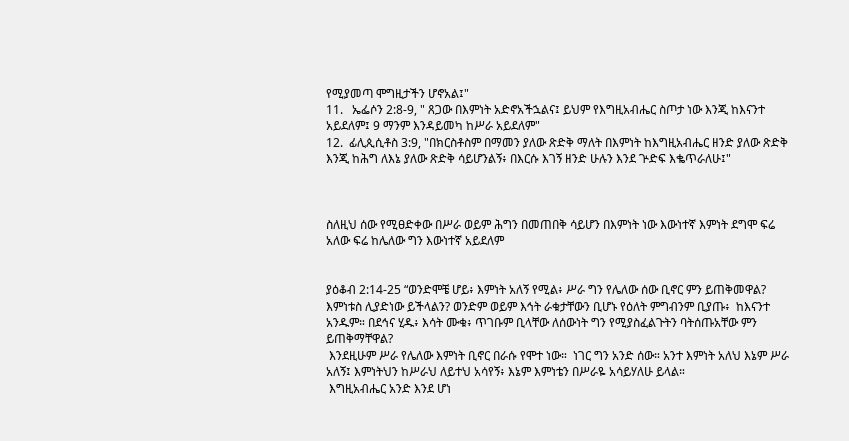የሚያመጣ ሞግዚታችን ሆኖአል፤"
11.   ኤፌሶን 2:8-9, " ጸጋው በእምነት አድኖአችኋልና፤ ይህም የእግዚአብሔር ስጦታ ነው እንጂ ከእናንተ አይደለም፤ 9 ማንም እንዳይመካ ከሥራ አይደለም"
12.  ፊሊጲሲቶስ 3:9, "በክርስቶስም በማመን ያለው ጽድቅ ማለት በእምነት ከእግዚአብሔር ዘንድ ያለው ጽድቅ እንጂ ከሕግ ለእኔ ያለው ጽድቅ ሳይሆንልኝ፥ በእርሱ እገኝ ዘንድ ሁሉን እንደ ጕድፍ እቈጥራለሁ፤"



ስለዚህ ሰው የሚፀድቀው በሥራ ወይም ሕግን በመጠበቅ ሳይሆን በእምነት ነው እውነተኛ እምነት ደግሞ ፍሬ አለው ፍሬ ከሌለው ግን እውነተኛ አይደለም


ያዕቆብ 2:14-25 “ወንድሞቼ ሆይ፥ እምነት አለኝ የሚል፥ ሥራ ግን የሌለው ሰው ቢኖር ምን ይጠቅመዋል? እምነቱስ ሊያድነው ይችላልን? ወንድም ወይም እኅት ራቁታቸውን ቢሆኑ የዕለት ምግብንም ቢያጡ፥  ከእናንተ አንዱም። በደኅና ሂዱ፥ እሳት ሙቁ፥ ጥገቡም ቢላቸው ለሰውነት ግን የሚያስፈልጉትን ባትሰጡአቸው ምን ይጠቅማቸዋል?
 እንደዚሁም ሥራ የሌለው እምነት ቢኖር በራሱ የሞተ ነው።  ነገር ግን አንድ ሰው። አንተ እምነት አለህ እኔም ሥራ አለኝ፤ እምነትህን ከሥራህ ለይተህ አሳየኝ፥ እኔም እምነቴን በሥራዬ አሳይሃለሁ ይላል።
 እግዚአብሔር አንድ እንደ ሆነ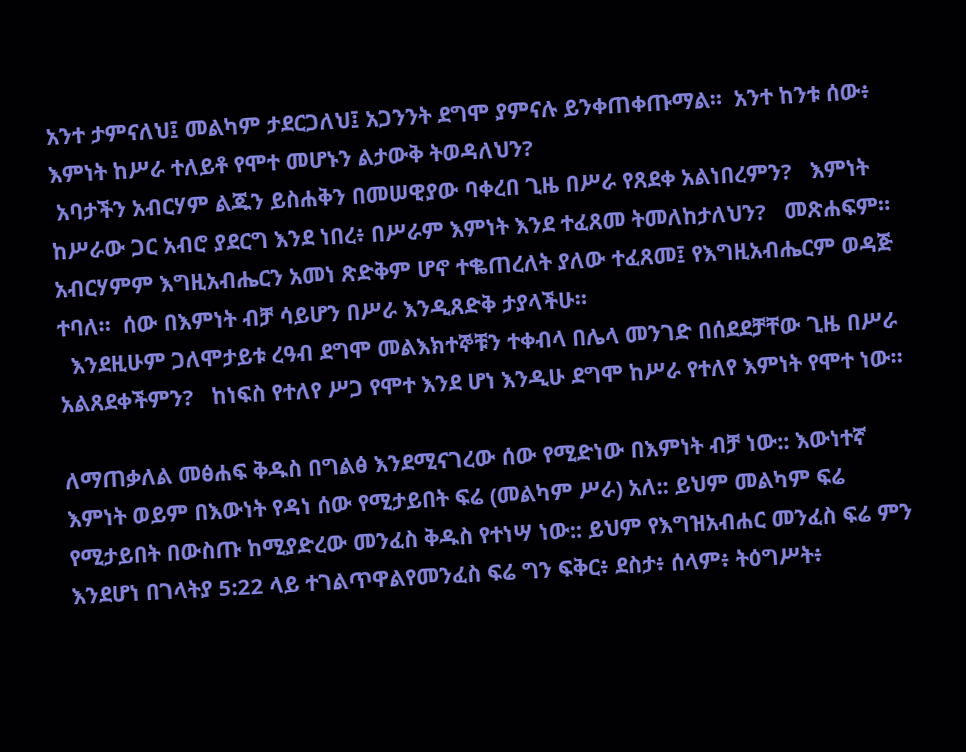አንተ ታምናለህ፤ መልካም ታደርጋለህ፤ አጋንንት ደግሞ ያምናሉ ይንቀጠቀጡማል።  አንተ ከንቱ ሰው፥ እምነት ከሥራ ተለይቶ የሞተ መሆኑን ልታውቅ ትወዳለህን?
 አባታችን አብርሃም ልጁን ይስሐቅን በመሠዊያው ባቀረበ ጊዜ በሥራ የጸደቀ አልነበረምን?   እምነት ከሥራው ጋር አብሮ ያደርግ እንደ ነበረ፥ በሥራም እምነት እንደ ተፈጸመ ትመለከታለህን?   መጽሐፍም። አብርሃምም እግዚአብሔርን አመነ ጽድቅም ሆኖ ተቈጠረለት ያለው ተፈጸመ፤ የእግዚአብሔርም ወዳጅ ተባለ።  ሰው በእምነት ብቻ ሳይሆን በሥራ እንዲጸድቅ ታያላችሁ።
  እንደዚሁም ጋለሞታይቱ ረዓብ ደግሞ መልእክተኞቹን ተቀብላ በሌላ መንገድ በሰደደቻቸው ጊዜ በሥራ አልጸደቀችምን?   ከነፍስ የተለየ ሥጋ የሞተ እንደ ሆነ እንዲሁ ደግሞ ከሥራ የተለየ እምነት የሞተ ነው።

ለማጠቃለል መፅሐፍ ቅዱስ በግልፅ እንደሚናገረው ሰው የሚድነው በእምነት ብቻ ነው:: እውነተኛ እምነት ወይም በእውነት የዳነ ሰው የሚታይበት ፍሬ (መልካም ሥራ) አለ:: ይህም መልካም ፍሬ የሚታይበት በውስጡ ከሚያድረው መንፈስ ቅዱስ የተነሣ ነው:: ይህም የእግዝአብሐር መንፈስ ፍሬ ምን እንደሆነ በገላትያ 5:22 ላይ ተገልጥዋልየመንፈስ ፍሬ ግን ፍቅር፥ ደስታ፥ ሰላም፥ ትዕግሥት፥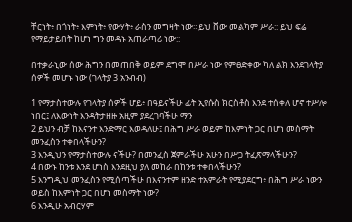ቸርነት፥ በጎነት፥ እምነት፥ የውሃት፥ ራስን መግዛት ነው።ይህ ቨው መልካም ሥራ:: ይህ ፍሬ የማይታይበት ከሆነ ግን መዳኑ አጠራጣሪ ነው::

በተቃራኒው ሰው ሕግን በመጠበቅ ወይም ደግሞ በሥራ ነው የምፀድቀው ካለ ልክ እንደገላትያ ሰዎች መሆኑ ነው (ገላትያ 3 አንብብ)

1 የማታስተውሉ የገላትያ ሰዎች ሆይ፥ በዓይናችሁ ፊት ኢየሱስ ክርስቶስ እንደ ተሰቀለ ሆኖ ተሥሎ ነበር፤ ለእውነት እንዳትታዘዙ አዚም ያደረገባችሁ ማን
2 ይህን ብቻ ከእናንተ እንድማር እወዳለሁ፤ በሕግ ሥራ ወይም ከእምነት ጋር በሆነ መስማት መንፈስን ተቀበላችሁን?
3 እንዲህን የማታስተውሉ ናችሁ? በመንፈስ ጀምራችሁ አሁን በሥጋ ትፈጽማላችሁን?
4 በውኑ ከንቱ እንደ ሆነስ እንደዚህ ያለ መከራ በከንቱ ተቀበላችሁን?
5 እንግዲህ መንፈስን የሚሰጣችሁ በእናንተም ዘንድ ተአምራት የሚያደርግ፥ በሕግ ሥራ ነውን ወይስ ከእምነት ጋር በሆነ መስማት ነው?
6 እንዲሁ አብርሃም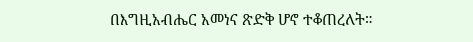በእግዚአብሔር አመነና ጽድቅ ሆኖ ተቆጠረለት።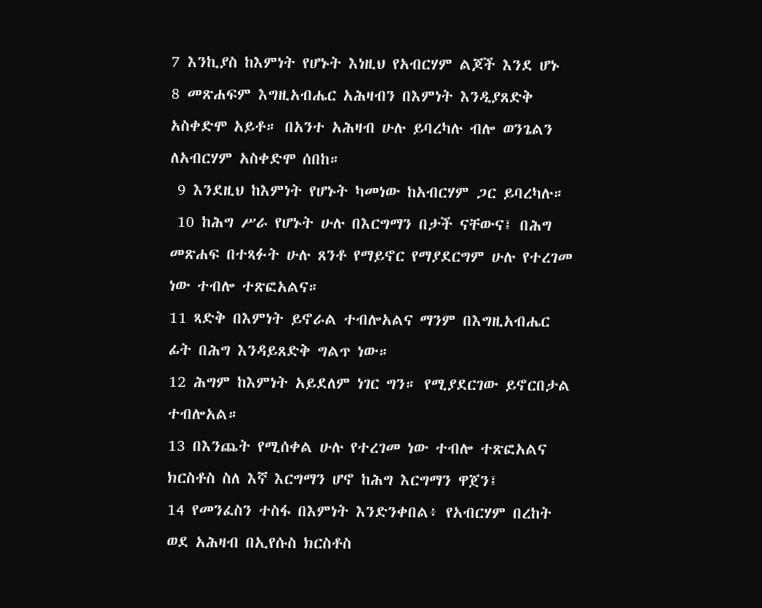7 እንኪያስ ከእምነት የሆኑት እነዚህ የአብርሃም ልጆች እንደ ሆኑ
8 መጽሐፍም እግዚአብሔር አሕዛብን በእምነት እንዲያጸድቅ አስቀድሞ አይቶ። በአንተ አሕዛብ ሁሉ ይባረካሉ ብሎ ወንጌልን ለአብርሃም አስቀድሞ ሰበከ።
 9 እንደዚህ ከእምነት የሆኑት ካመነው ከአብርሃም ጋር ይባረካሉ።
 10 ከሕግ ሥራ የሆኑት ሁሉ በእርግማን በታች ናቸውና፤ በሕግ መጽሐፍ በተጻፉት ሁሉ ጸንቶ የማይኖር የማያደርግም ሁሉ የተረገመ ነው ተብሎ ተጽፎአልና።
11 ጻድቅ በእምነት ይኖራል ተብሎአልና ማንም በእግዚአብሔር ፊት በሕግ እንዳይጸድቅ ግልጥ ነው።
12 ሕግም ከእምነት አይደለም ነገር ግን። የሚያደርገው ይኖርበታል ተብሎአል።
13 በእንጨት የሚሰቀል ሁሉ የተረገመ ነው ተብሎ ተጽፎአልና ክርስቶስ ስለ እኛ እርግማን ሆኖ ከሕግ እርግማን ዋጀን፤
14 የመንፈስን ተስፋ በእምነት እንድንቀበል፥ የአብርሃም በረከት ወደ አሕዛብ በኢየሱስ ክርስቶስ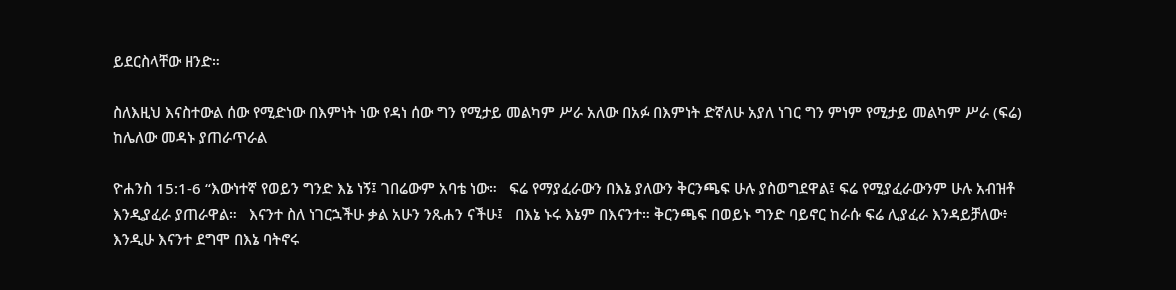ይደርስላቸው ዘንድ።

ስለእዚህ እናስተውል ሰው የሚድነው በእምነት ነው የዳነ ሰው ግን የሚታይ መልካም ሥራ አለው በአፉ በእምነት ድኛለሁ አያለ ነገር ግን ምነም የሚታይ መልካም ሥራ (ፍሬ) ከሌለው መዳኑ ያጠራጥራል

ዮሐንስ 15:1-6 “እውነተኛ የወይን ግንድ እኔ ነኝ፤ ገበሬውም አባቴ ነው።   ፍሬ የማያፈራውን በእኔ ያለውን ቅርንጫፍ ሁሉ ያስወግደዋል፤ ፍሬ የሚያፈራውንም ሁሉ አብዝቶ እንዲያፈራ ያጠራዋል።   እናንተ ስለ ነገርኋችሁ ቃል አሁን ንጹሐን ናችሁ፤   በእኔ ኑሩ እኔም በእናንተ። ቅርንጫፍ በወይኑ ግንድ ባይኖር ከራሱ ፍሬ ሊያፈራ እንዳይቻለው፥ እንዲሁ እናንተ ደግሞ በእኔ ባትኖሩ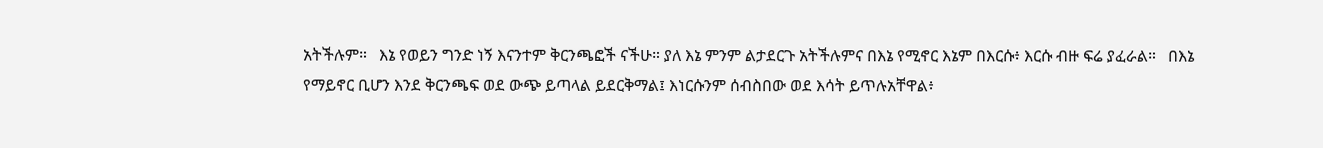አትችሉም።   እኔ የወይን ግንድ ነኝ እናንተም ቅርንጫፎች ናችሁ። ያለ እኔ ምንም ልታደርጉ አትችሉምና በእኔ የሚኖር እኔም በእርሱ፥ እርሱ ብዙ ፍሬ ያፈራል።   በእኔ የማይኖር ቢሆን እንደ ቅርንጫፍ ወደ ውጭ ይጣላል ይደርቅማል፤ እነርሱንም ሰብስበው ወደ እሳት ይጥሉአቸዋል፥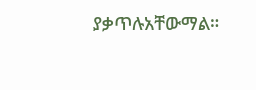ያቃጥሉአቸውማል።